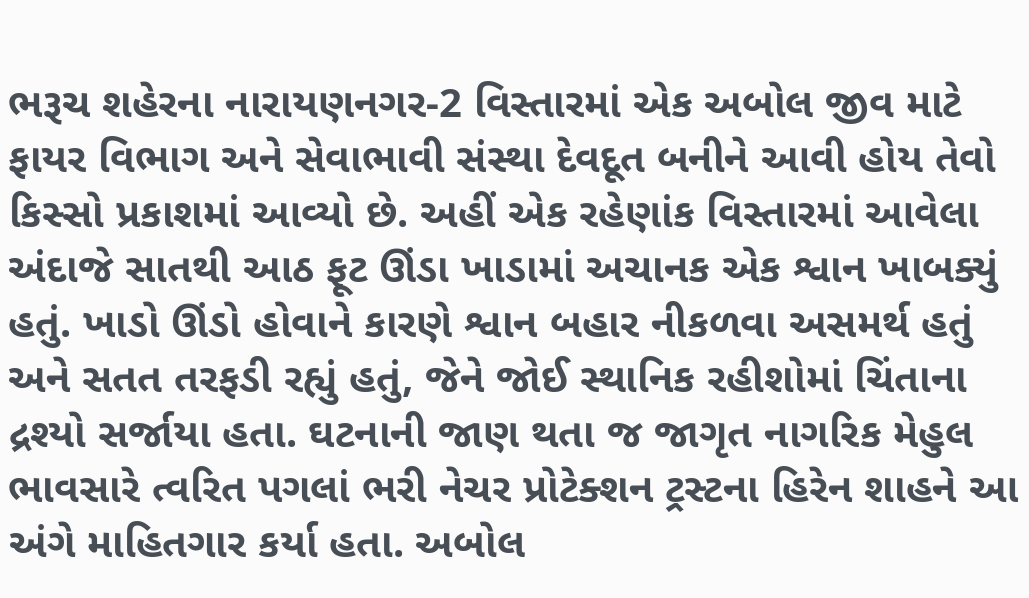ભરૂચ શહેરના નારાયણનગર-2 વિસ્તારમાં એક અબોલ જીવ માટે ફાયર વિભાગ અને સેવાભાવી સંસ્થા દેવદૂત બનીને આવી હોય તેવો કિસ્સો પ્રકાશમાં આવ્યો છે. અહીં એક રહેણાંક વિસ્તારમાં આવેલા અંદાજે સાતથી આઠ ફૂટ ઊંડા ખાડામાં અચાનક એક શ્વાન ખાબક્યું હતું. ખાડો ઊંડો હોવાને કારણે શ્વાન બહાર નીકળવા અસમર્થ હતું અને સતત તરફડી રહ્યું હતું, જેને જોઈ સ્થાનિક રહીશોમાં ચિંતાના દ્રશ્યો સર્જાયા હતા. ઘટનાની જાણ થતા જ જાગૃત નાગરિક મેહુલ ભાવસારે ત્વરિત પગલાં ભરી નેચર પ્રોટેક્શન ટ્રસ્ટના હિરેન શાહને આ અંગે માહિતગાર કર્યા હતા. અબોલ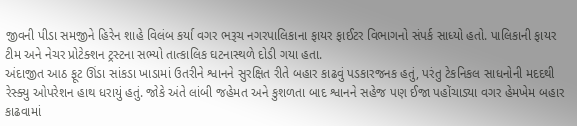જીવની પીડા સમજીને હિરેન શાહે વિલંબ કર્યા વગર ભરૂચ નગરપાલિકાના ફાયર ફાઈટર વિભાગનો સંપર્ક સાધ્યો હતો. પાલિકાની ફાયર ટીમ અને નેચર પ્રોટેક્શન ટ્રસ્ટના સભ્યો તાત્કાલિક ઘટનાસ્થળે દોડી ગયા હતા.
અંદાજીત આઠ ફૂટ ઊંડા સાંકડા ખાડામાં ઉતરીને શ્વાનને સુરક્ષિત રીતે બહાર કાઢવું પડકારજનક હતું, પરંતુ ટેકનિકલ સાધનોની મદદથી રેસ્ક્યુ ઓપરેશન હાથ ધરાયું હતું. જોકે અંતે લાંબી જહેમત અને કુશળતા બાદ શ્વાનને સહેજ પણ ઈજા પહોંચાડ્યા વગર હેમખેમ બહાર કાઢવામાં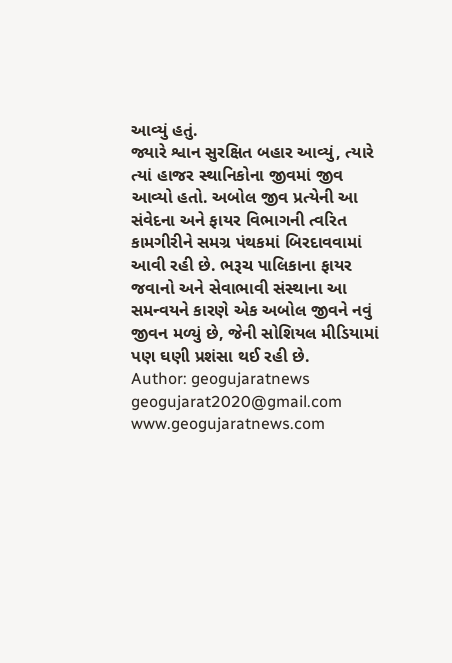આવ્યું હતું.
જ્યારે શ્વાન સુરક્ષિત બહાર આવ્યું, ત્યારે ત્યાં હાજર સ્થાનિકોના જીવમાં જીવ આવ્યો હતો. અબોલ જીવ પ્રત્યેની આ સંવેદના અને ફાયર વિભાગની ત્વરિત કામગીરીને સમગ્ર પંથકમાં બિરદાવવામાં આવી રહી છે. ભરૂચ પાલિકાના ફાયર જવાનો અને સેવાભાવી સંસ્થાના આ સમન્વયને કારણે એક અબોલ જીવને નવું જીવન મળ્યું છે, જેની સોશિયલ મીડિયામાં પણ ઘણી પ્રશંસા થઈ રહી છે.
Author: geogujaratnews
geogujarat2020@gmail.com www.geogujaratnews.com